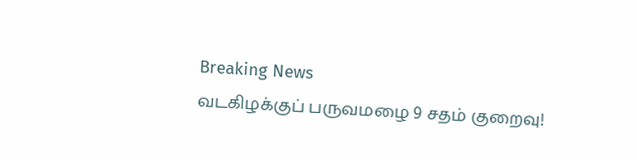Breaking News
வடகிழக்குப் பருவமழை 9 சதம் குறைவு!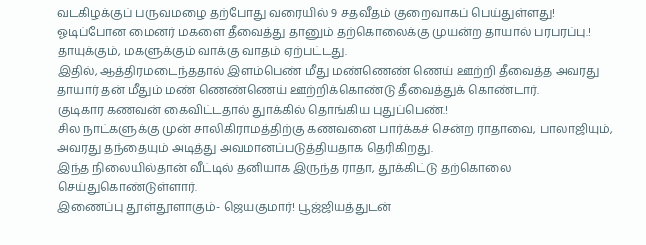வடகிழக்குப் பருவமழை தற்போது வரையில் 9 சதவீதம் குறைவாகப் பெய்துள்ளது!
ஓடிப்போன மைனர் மகளை தீவைத்து தானும் தற்கொலைக்கு முயன்ற தாயால் பரபரப்பு.!
தாயுக்கும், மகளுக்கும் வாக்கு வாதம் ஏற்பட்டது.
இதில், ஆத்திரமடைந்ததால் இளம்பெண் மீது மண்ணெண் ணெய் ஊற்றி தீவைத்த அவரது தாயார் தன் மீதும் மண் ணெண்ணெய் ஊற்றிக்கொண்டு தீவைத்துக் கொண்டார்.
குடிகார கணவன் கைவிட்டதால் துாக்கில் தொங்கிய புதுப்பெண்.!
சில நாட்களுக்கு முன் சாலிகிராமத்திற்கு கணவனை பார்க்கச் சென்ற ராதாவை, பாலாஜியும், அவரது தந்தையும் அடித்து அவமானப்படுத்தியதாக தெரிகிறது.
இந்த நிலையில்தான் வீட்டில் தனியாக இருந்த ராதா, தூக்கிட்டு தற்கொலை செய்துகொண்டுள்ளார்.
இணைப்பு தூள்தூளாகும்- ஜெயகுமார்! பூஜ்ஜியத்துடன்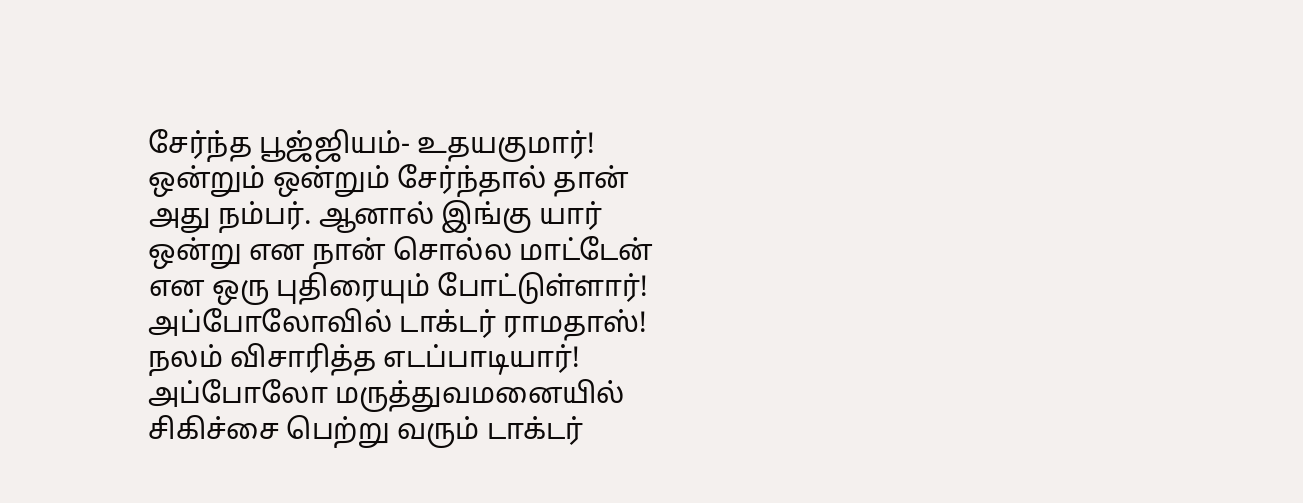சேர்ந்த பூஜ்ஜியம்- உதயகுமார்!
ஒன்றும் ஒன்றும் சேர்ந்தால் தான் அது நம்பர். ஆனால் இங்கு யார் ஒன்று என நான் சொல்ல மாட்டேன் என ஒரு புதிரையும் போட்டுள்ளார்!
அப்போலோவில் டாக்டர் ராமதாஸ்! நலம் விசாரித்த எடப்பாடியார்!
அப்போலோ மருத்துவமனையில் சிகிச்சை பெற்று வரும் டாக்டர்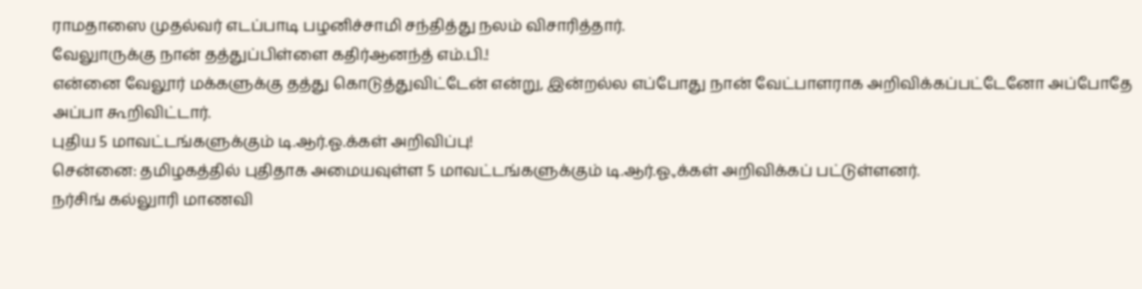ராமதாஸை முதல்வர் எடப்பாடி பழனிச்சாமி சந்தித்து நலம் விசாரித்தார்.
வேலுாருக்கு நான் தத்துப்பிள்ளை கதிர்ஆனந்த் எம்.பி.!
என்னை வேலூர் மக்களுக்கு தத்து கொடுத்துவிட்டேன் என்று, இன்றல்ல எப்போது நான் வேட்பாளராக அறிவிக்கப்பட்டேனோ அப்போதே அப்பா கூறிவிட்டார்.
புதிய 5 மாவட்டங்களுக்கும் டி.ஆர்.ஓ.க்கள் அறிவிப்பு!
சென்னை: தமிழகத்தில் புதிதாக அமையவுள்ள 5 மாவட்டங்களுக்கும் டி.ஆர்.ஓ.,க்கள் அறிவிக்கப் பட்டுள்ளனர்.
நர்சிங் கல்லுாரி மாணவி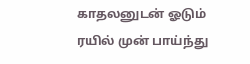காதலனுடன் ஓடும் ரயில் முன் பாய்ந்து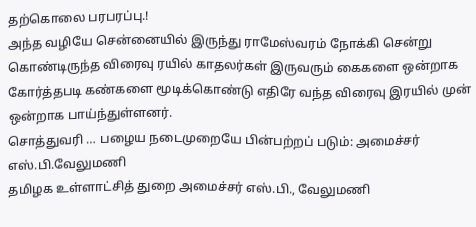தற்கொலை பரபரப்பு.!
அந்த வழியே சென்னையில் இருந்து ராமேஸ்வரம் நோக்கி சென்று கொண்டிருந்த விரைவு ரயில் காதலர்கள் இருவரும் கைகளை ஒன்றாக கோர்த்தபடி கண்களை மூடிக்கொண்டு எதிரே வந்த விரைவு இரயில் முன் ஒன்றாக பாய்ந்துள்ளனர்.
சொத்துவரி … பழைய நடைமுறையே பின்பற்றப் படும்: அமைச்சர் எஸ்.பி.வேலுமணி
தமிழக உள்ளாட்சித் துறை அமைச்சர் எஸ்.பி., வேலுமணி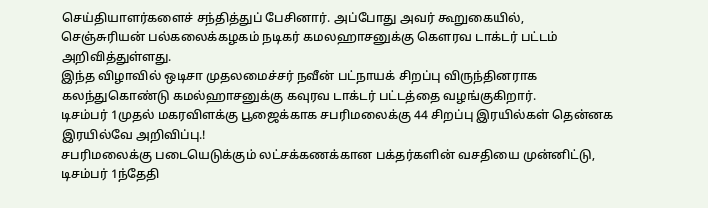செய்தியாளர்களைச் சந்தித்துப் பேசினார். அப்போது அவர் கூறுகையில்,
செஞ்சுரியன் பல்கலைக்கழகம் நடிகர் கமலஹாசனுக்கு கௌரவ டாக்டர் பட்டம் அறிவித்துள்ளது.
இந்த விழாவில் ஒடிசா முதலமைச்சர் நவீன் பட்நாயக் சிறப்பு விருந்தினராக கலந்துகொண்டு கமல்ஹாசனுக்கு கவுரவ டாக்டர் பட்டத்தை வழங்குகிறார்.
டிசம்பர் 1முதல் மகரவிளக்கு பூஜைக்காக சபரிமலைக்கு 44 சிறப்பு இரயில்கள் தென்னக இரயில்வே அறிவிப்பு.!
சபரிமலைக்கு படையெடுக்கும் லட்சக்கணக்கான பக்தர்களின் வசதியை முன்னிட்டு, டிசம்பர் 1ந்தேதி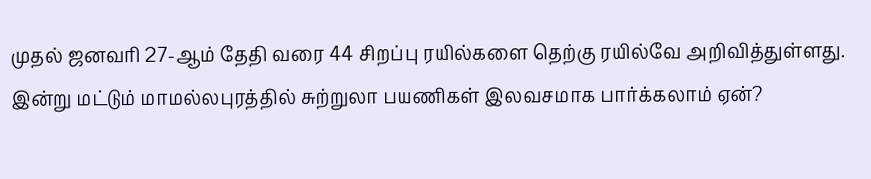முதல் ஜனவரி 27-ஆம் தேதி வரை 44 சிறப்பு ரயில்களை தெற்கு ரயில்வே அறிவித்துள்ளது.
இன்று மட்டும் மாமல்லபுரத்தில் சுற்றுலா பயணிகள் இலவசமாக பார்க்கலாம் ஏன்?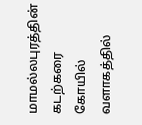மாமல்லபுரத்தின் கடற்கரை கோயில் வளாகத்தில்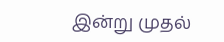இன்று முதல்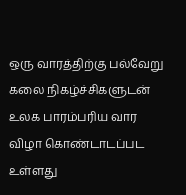ஒரு வாரத்திற்கு பல்வேறு கலை நிகழ்ச்சிகளுடன் உலக பாரம்பரிய வார விழா கொண்டாடப்பட உள்ளது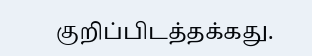குறிப்பிடத்தக்கது.